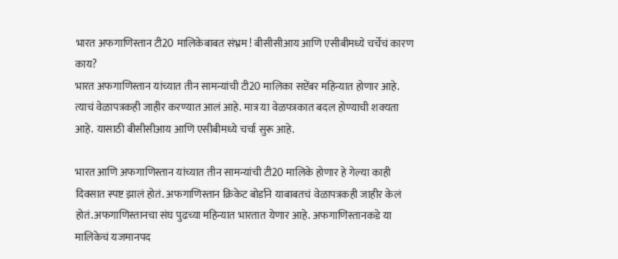भारत अफगाणिस्तान टी20 मालिकेबाबत संभ्रम! बीसीसीआय आणि एसीबीमध्ये चर्चेचं कारण काय?
भारत अफगाणिस्तान यांच्यात तीन सामन्यांची टी20 मालिका सप्टेंबर महिन्यात होणार आहे. त्याचं वेळापत्रकही जाहीर करण्यात आलं आहे. मात्र या वेळपत्रकात बदल होण्याची शक्यता आहे. यासाठी बीसीसीआय आणि एसीबीमध्ये चर्चा सुरू आहे.

भारत आणि अफगाणिस्तान यांच्यात तीन सामन्यांची टी20 मालिके होणार हे गेल्या काही दिवसात स्पष्ट झालं होतं. अफगाणिस्तान क्रिकेट बोर्डाने याबाबतचं वेळापत्रकही जाहीर केलं होतं.अफगाणिस्तानचा संघ पुढच्या महिन्यात भारतात येणार आहे. अफगाणिस्तानकडे या मालिकेचं यजमानपद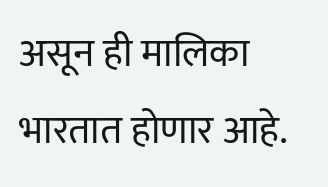असून ही मालिका भारतात होणार आहे.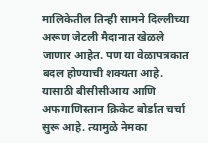मालिकेतील तिन्ही सामने दिल्लीच्या अरूण जेटली मैदानात खेळले जाणार आहेत. पण या वेळापत्रकात बदल होण्याची शक्यता आहे. यासाठी बीसीसीआय आणि अफगाणिस्तान क्रिकेट बोर्डात चर्चा सुरू आहे. त्यामुळे नेमका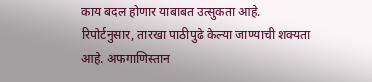काय बदल होणार याबाबत उत्सुकता आहे. रिपोर्टनुसार, तारखा पाठीपुढे केल्या जाण्याची शक्यता आहे. अफगाणिस्तान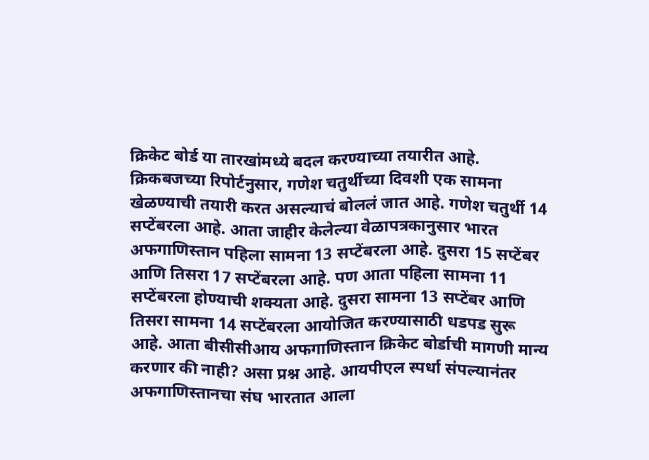क्रिकेट बोर्ड या तारखांमध्ये बदल करण्याच्या तयारीत आहे.
क्रिकबजच्या रिपोर्टनुसार, गणेश चतुर्थीच्या दिवशी एक सामना खेळण्याची तयारी करत असल्याचं बोललं जात आहे. गणेश चतुर्थी 14 सप्टेंबरला आहे. आता जाहीर केलेल्या वेळापत्रकानुसार भारत अफगाणिस्तान पहिला सामना 13 सप्टेंबरला आहे. दुसरा 15 सप्टेंबर आणि तिसरा 17 सप्टेंबरला आहे. पण आता पहिला सामना 11 सप्टेंबरला होण्याची शक्यता आहे. दुसरा सामना 13 सप्टेंबर आणि तिसरा सामना 14 सप्टेंबरला आयोजित करण्यासाठी धडपड सुरू आहे. आता बीसीसीआय अफगाणिस्तान क्रिकेट बोर्डाची मागणी मान्य करणार की नाही? असा प्रश्न आहे. आयपीएल स्पर्धा संपल्यानंतर अफगाणिस्तानचा संघ भारतात आला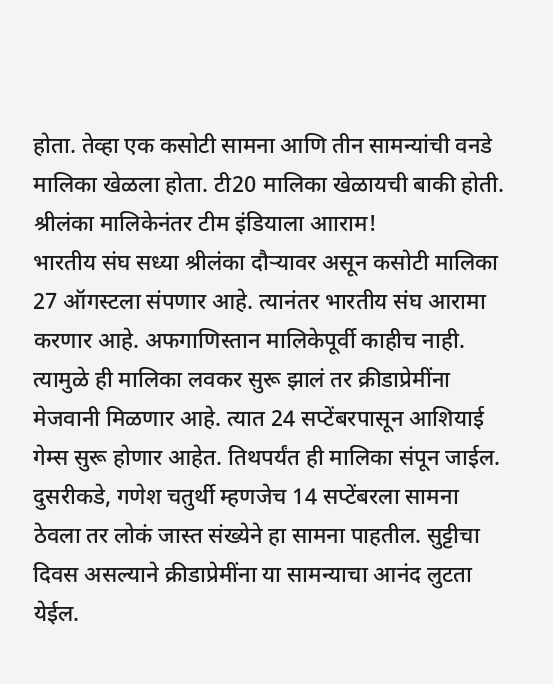होता. तेव्हा एक कसोटी सामना आणि तीन सामन्यांची वनडे मालिका खेळला होता. टी20 मालिका खेळायची बाकी होती.
श्रीलंका मालिकेनंतर टीम इंडियाला आाराम!
भारतीय संघ सध्या श्रीलंका दौऱ्यावर असून कसोटी मालिका 27 ऑगस्टला संपणार आहे. त्यानंतर भारतीय संघ आरामा करणार आहे. अफगाणिस्तान मालिकेपूर्वी काहीच नाही. त्यामुळे ही मालिका लवकर सुरू झालं तर क्रीडाप्रेमींना मेजवानी मिळणार आहे. त्यात 24 सप्टेंबरपासून आशियाई गेम्स सुरू होणार आहेत. तिथपर्यंत ही मालिका संपून जाईल. दुसरीकडे, गणेश चतुर्थी म्हणजेच 14 सप्टेंबरला सामना ठेवला तर लोकं जास्त संख्येने हा सामना पाहतील. सुट्टीचा दिवस असल्याने क्रीडाप्रेमींना या सामन्याचा आनंद लुटता येईल.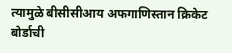त्यामुळे बीसीसीआय अफगाणिस्तान क्रिकेट बोर्डाची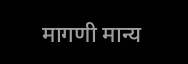मागणी मान्य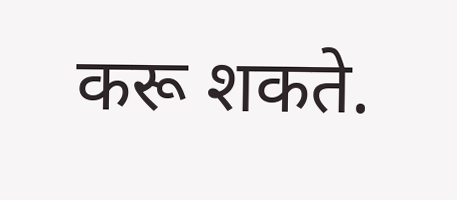करू शकते.